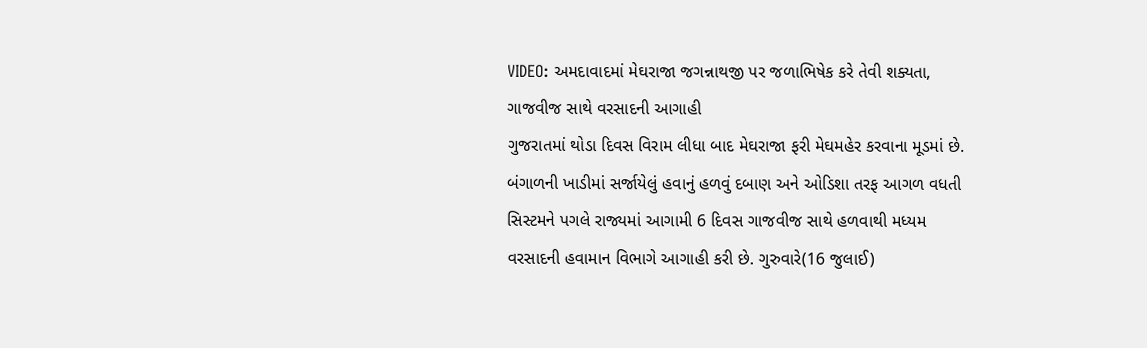VIDEO: અમદાવાદમાં મેઘરાજા જગન્નાથજી પર જળાભિષેક કરે તેવી શક્યતા, ગાજવીજ સાથે વરસાદની આગાહી
ગુજરાતમાં થોડા દિવસ વિરામ લીધા બાદ મેઘરાજા ફરી મેઘમહેર કરવાના મૂડમાં છે. બંગાળની ખાડીમાં સર્જાયેલું હવાનું હળવું દબાણ અને ઓડિશા તરફ આગળ વધતી સિસ્ટમને પગલે રાજ્યમાં આગામી 6 દિવસ ગાજવીજ સાથે હળવાથી મધ્યમ વરસાદની હવામાન વિભાગે આગાહી કરી છે. ગુરુવારે(16 જુલાઈ)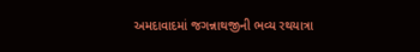અમદાવાદમાં જગન્નાથજીની ભવ્ય રથયાત્રા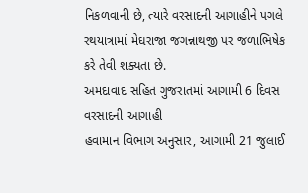નિકળવાની છે, ત્યારે વરસાદની આગાહીને પગલે રથયાત્રામાં મેઘરાજા જગન્નાથજી પર જળાભિષેક કરે તેવી શક્યતા છે.
અમદાવાદ સહિત ગુજરાતમાં આગામી 6 દિવસ વરસાદની આગાહી
હવામાન વિભાગ અનુસાર, આગામી 21 જુલાઈ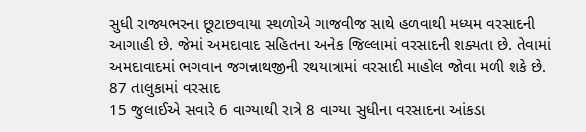સુધી રાજ્યભરના છૂટાછવાયા સ્થળોએ ગાજવીજ સાથે હળવાથી મધ્યમ વરસાદની આગાહી છે. જેમાં અમદાવાદ સહિતના અનેક જિલ્લામાં વરસાદની શક્યતા છે. તેવામાં અમદાવાદમાં ભગવાન જગન્નાથજીની રથયાત્રામાં વરસાદી માહોલ જોવા મળી શકે છે.
87 તાલુકામાં વરસાદ
15 જુલાઈએ સવારે 6 વાગ્યાથી રાત્રે 8 વાગ્યા સુધીના વરસાદના આંકડા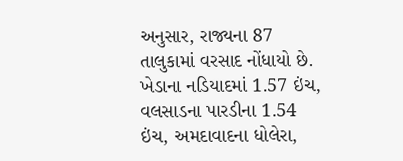અનુસાર, રાજ્યના 87 તાલુકામાં વરસાદ નોંધાયો છે. ખેડાના નડિયાદમાં 1.57 ઇંચ, વલસાડના પારડીના 1.54 ઇંચ, અમદાવાદના ધોલેરા,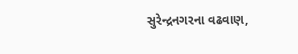સુરેન્દ્રનગરના વઢવાણ,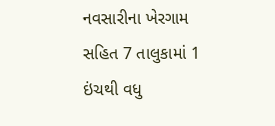નવસારીના ખેરગામ સહિત 7 તાલુકામાં 1 ઇંચથી વધુ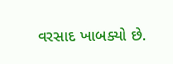વરસાદ ખાબક્યો છે.